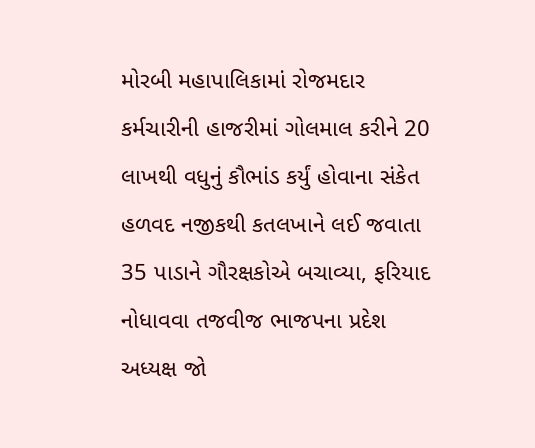મોરબી મહાપાલિકામાં રોજમદાર કર્મચારીની હાજરીમાં ગોલમાલ કરીને 20 લાખથી વધુનું કૌભાંડ કર્યું હોવાના સંકેત હળવદ નજીકથી કતલખાને લઈ જવાતા 35 પાડાને ગૌરક્ષકોએ બચાવ્યા, ફરિયાદ નોધાવવા તજવીજ ભાજપના પ્રદેશ અધ્યક્ષ જો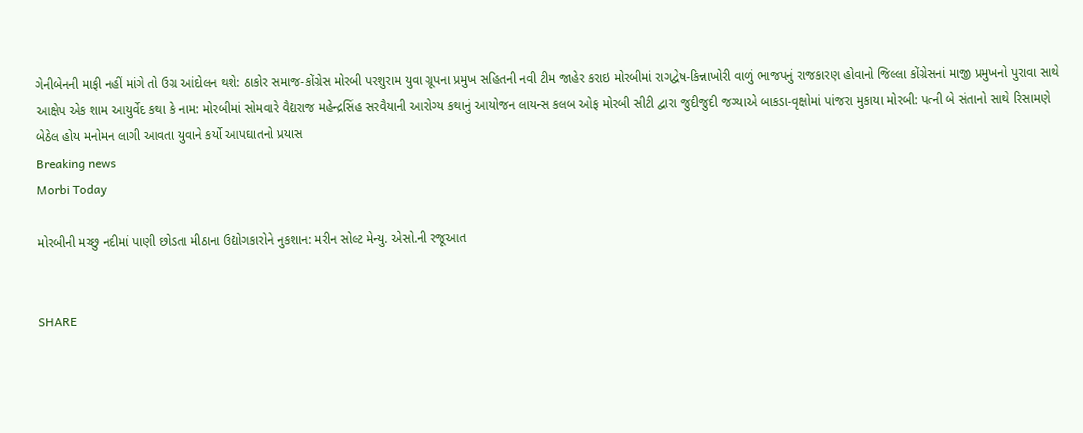ગેનીબેનની માફી નહીં માંગે તો ઉગ્ર આંદોલન થશે: ઠાકોર સમાજ-કોંગ્રેસ મોરબી પરશુરામ યુવા ગ્રૂપના પ્રમુખ સહિતની નવી ટીમ જાહેર કરાઇ મોરબીમાં રાગદ્વેષ-કિન્નાખોરી વાળું ભાજપનું રાજકારણ હોવાનો જિલ્લા કોંગ્રેસનાં માજી પ્રમુખનો પુરાવા સાથે આક્ષેપ એક શામ આયુર્વેદ કથા કે નામ: મોરબીમાં સોમવારે વૈદ્યરાજ મહેન્દ્રસિંહ સરવૈયાની આરોગ્ય કથાનું આયોજન લાયન્સ કલબ ઓફ મોરબી સીટી દ્વારા જુદીજુદી જગ્યાએ બાકડા-વૃક્ષોમાં પાંજરા મુકાયા મોરબી: પત્ની બે સંતાનો સાથે રિસામણે બેઠેલ હોય મનોમન લાગી આવતા યુવાને કર્યો આપઘાતનો પ્રયાસ
Breaking news
Morbi Today

મોરબીની મચ્છુ નદીમાં પાણી છોડતા મીઠાના ઉદ્યોગકારોને નુકશાન: મરીન સોલ્ટ મેન્યુ. એસો.ની રજૂઆત


SHARE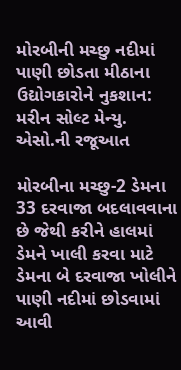મોરબીની મચ્છુ નદીમાં પાણી છોડતા મીઠાના ઉદ્યોગકારોને નુકશાન: મરીન સોલ્ટ મેન્યુ. એસો.ની રજૂઆત

મોરબીના મચ્છુ-2 ડેમના 33 દરવાજા બદલાવવાના છે જેથી કરીને હાલમાં ડેમને ખાલી કરવા માટે ડેમના બે દરવાજા ખોલીને પાણી નદીમાં છોડવામાં આવી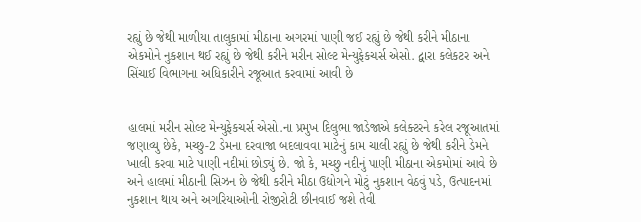રહ્યું છે જેથી માળીયા તાલુકામાં મીઠાના અગરમાં પાણી જઈ રહ્યું છે જેથી કરીને મીઠાના એકમોને નુકશાન થઈ રહ્યું છે જેથી કરીને મરીન સોલ્ટ મેન્યુફેકચર્સ એસો. દ્વારા કલેકટર અને સિંચાઈ વિભાગના અધિકારીને રજૂઆત કરવામાં આવી છે


હાલમાં મરીન સોલ્ટ મેન્યુફેકચર્સ એસો.ના પ્રમુખ દિલુભા જાડેજાએ કલેક્ટરને કરેલ રજૂઆતમાં જણાવ્યુ છેકે, મચ્છુ-2 ડેમના દરવાજા બદલાવવા માટેનું કામ ચાલી રહ્યું છે જેથી કરીને ડેમને ખાલી કરવા માટે પાણી નદીમાં છોડ્યું છે. જો કે, મચ્છુ નદીનું પાણી મીઠાના એકમોમાં આવે છે અને હાલમાં મીઠાની સિઝન છે જેથી કરીને મીઠા ઉદ્યોગને મોટું નુકશાન વેઠવું પડે, ઉત્પાદનમાં નુકશાન થાય અને અગરિયાઓની રોજીરોટી છીનવાઈ જશે તેવી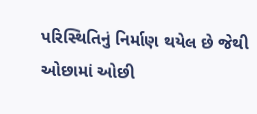પરિસ્થિતિનું નિર્માણ થયેલ છે જેથી ઓછામાં ઓછી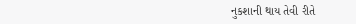નુકશાની થાય તેવી રીતે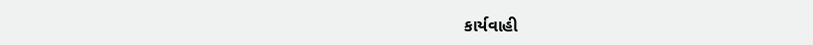કાર્યવાહી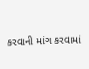કરવાની માંગ કરવામાં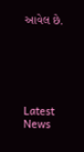આવેલ છે.






Latest News